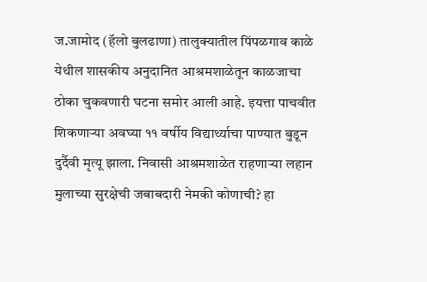ज.जामोद (हॅलो बुलढाणा) तालुक्यातील पिंपळगाव काळे येथील शासकीय अनुदानित आश्रमशाळेतून काळजाचा ठोका चुकवणारी घटना समोर आली आहे. इयत्ता पाचवीत शिकणाऱ्या अवघ्या ११ वर्षीय विद्यार्थ्याचा पाण्यात बुडून दुर्दैवी मृत्यू झाला. निवासी आश्रमशाळेत राहणाऱ्या लहान मुलाच्या सुरक्षेची जबाबदारी नेमकी कोणाची? हा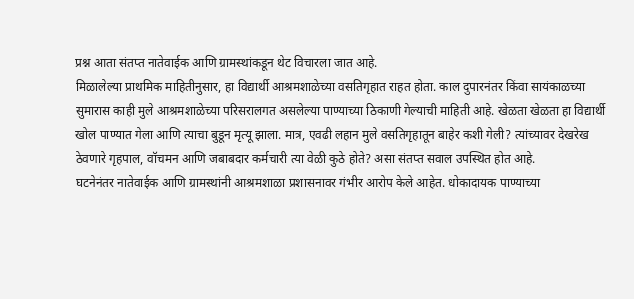प्रश्न आता संतप्त नातेवाईक आणि ग्रामस्थांकडून थेट विचारला जात आहे.
मिळालेल्या प्राथमिक माहितीनुसार, हा विद्यार्थी आश्रमशाळेच्या वसतिगृहात राहत होता. काल दुपारनंतर किंवा सायंकाळच्या सुमारास काही मुले आश्रमशाळेच्या परिसरालगत असलेल्या पाण्याच्या ठिकाणी गेल्याची माहिती आहे. खेळता खेळता हा विद्यार्थी खोल पाण्यात गेला आणि त्याचा बुडून मृत्यू झाला. मात्र, एवढी लहान मुले वसतिगृहातून बाहेर कशी गेली? त्यांच्यावर देखरेख ठेवणारे गृहपाल, वॉचमन आणि जबाबदार कर्मचारी त्या वेळी कुठे होते? असा संतप्त सवाल उपस्थित होत आहे.
घटनेनंतर नातेवाईक आणि ग्रामस्थांनी आश्रमशाळा प्रशासनावर गंभीर आरोप केले आहेत. धोकादायक पाण्याच्या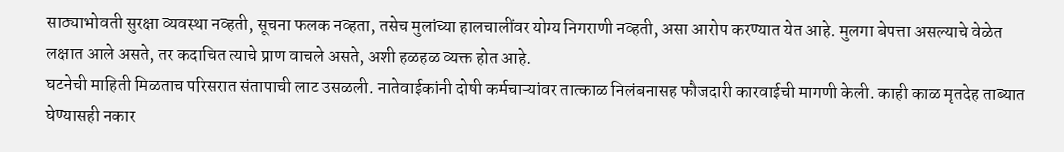साठ्याभोवती सुरक्षा व्यवस्था नव्हती, सूचना फलक नव्हता, तसेच मुलांच्या हालचालींवर योग्य निगराणी नव्हती, असा आरोप करण्यात येत आहे. मुलगा बेपत्ता असल्याचे वेळेत लक्षात आले असते, तर कदाचित त्याचे प्राण वाचले असते, अशी हळहळ व्यक्त होत आहे.
घटनेची माहिती मिळताच परिसरात संतापाची लाट उसळली. नातेवाईकांनी दोषी कर्मचाऱ्यांवर तात्काळ निलंबनासह फौजदारी कारवाईची मागणी केली. काही काळ मृतदेह ताब्यात घेण्यासही नकार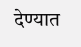देण्यात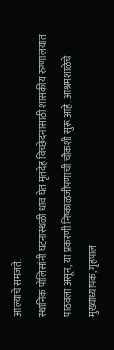आल्याचे समजते.
स्थानिक पोलिसांनी घटनास्थळी धाव घेत मृतदेह विच्छेदनासाठी शासकीय रुग्णालयात पाठवला असून, या प्रकरणी निष्काळजीपणाची चौकशी सुरू आहे. आश्रमशाळेचे मुख्याध्यापक, गृहपाल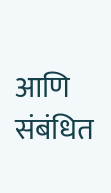आणि संबंधित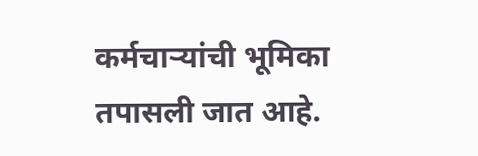कर्मचाऱ्यांची भूमिका तपासली जात आहे.